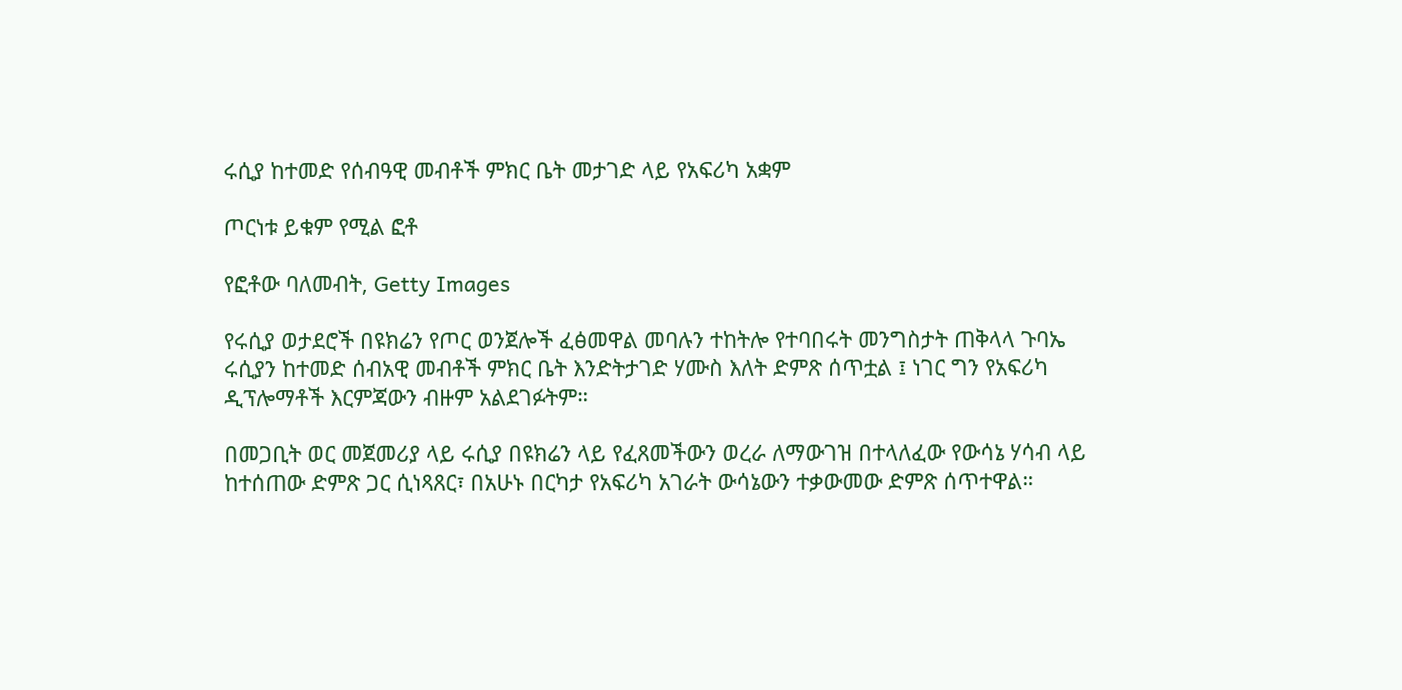ሩሲያ ከተመድ የሰብዓዊ መብቶች ምክር ቤት መታገድ ላይ የአፍሪካ አቋም

ጦርነቱ ይቁም የሚል ፎቶ

የፎቶው ባለመብት, Getty Images

የሩሲያ ወታደሮች በዩክሬን የጦር ወንጀሎች ፈፅመዋል መባሉን ተከትሎ የተባበሩት መንግስታት ጠቅላላ ጉባኤ ሩሲያን ከተመድ ሰብአዊ መብቶች ምክር ቤት እንድትታገድ ሃሙስ እለት ድምጽ ሰጥቷል ፤ ነገር ግን የአፍሪካ ዲፕሎማቶች እርምጃውን ብዙም አልደገፉትም።

በመጋቢት ወር መጀመሪያ ላይ ሩሲያ በዩክሬን ላይ የፈጸመችውን ወረራ ለማውገዝ በተላለፈው የውሳኔ ሃሳብ ላይ ከተሰጠው ድምጽ ጋር ሲነጻጸር፣ በአሁኑ በርካታ የአፍሪካ አገራት ውሳኔውን ተቃውመው ድምጽ ሰጥተዋል።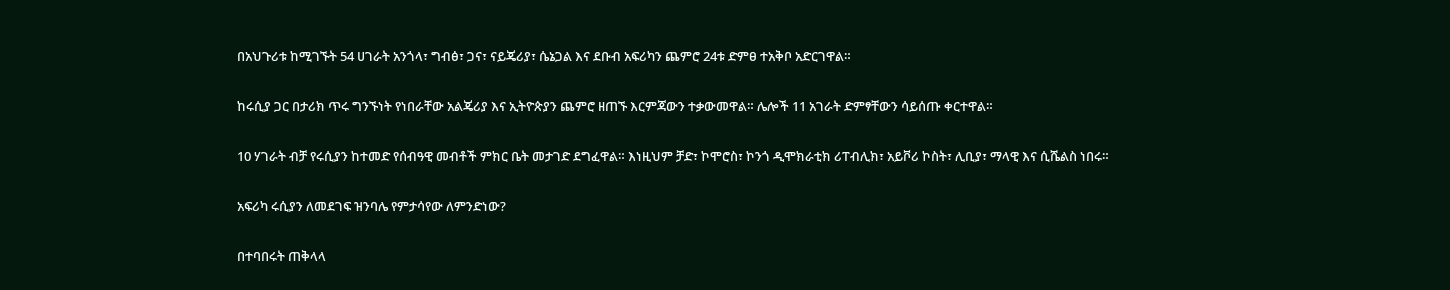በአህጉሪቱ ከሚገኙት 54 ሀገራት አንጎላ፣ ግብፅ፣ ጋና፣ ናይጄሪያ፣ ሴኔጋል እና ደቡብ አፍሪካን ጨምሮ 24ቱ ድምፀ ተአቅቦ አድርገዋል።

ከሩሲያ ጋር በታሪክ ጥሩ ግንኙነት የነበራቸው አልጄሪያ እና ኢትዮጵያን ጨምሮ ዘጠኙ እርምጃውን ተቃውመዋል። ሌሎች 11 አገራት ድምፃቸውን ሳይሰጡ ቀርተዋል።

10 ሃገራት ብቻ የሩሲያን ከተመድ የሰብዓዊ መብቶች ምክር ቤት መታገድ ደግፈዋል። እነዚህም ቻድ፣ ኮሞሮስ፣ ኮንጎ ዲሞክራቲክ ሪፐብሊክ፣ አይቮሪ ኮስት፣ ሊቢያ፣ ማላዊ እና ሲሼልስ ነበሩ።

አፍሪካ ሩሲያን ለመደገፍ ዝንባሌ የምታሳየው ለምንድነው?

በተባበሩት ጠቅላላ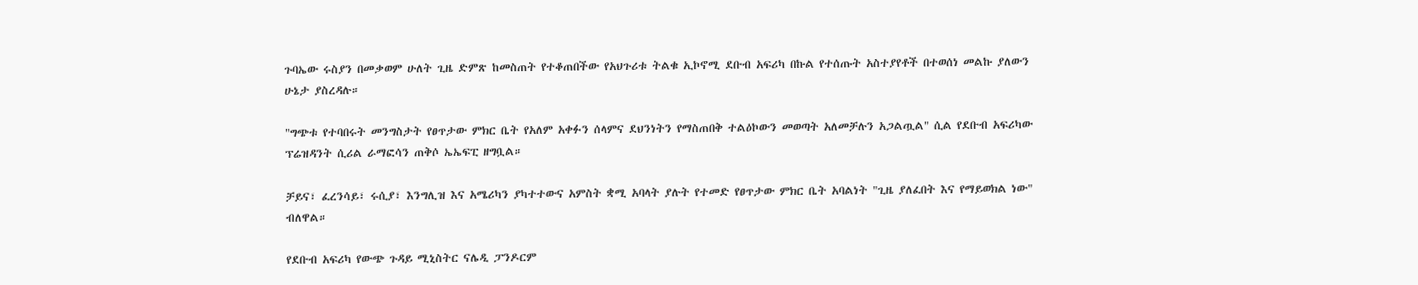ጉባኤው ሩስያን በመቃወም ሁለት ጊዜ ድምጽ ከመስጠት የተቆጠበችው የአህጉሪቱ ትልቁ ኢኮኖሚ ደቡብ አፍሪካ በኩል የተሰጡት አስተያየቶች በተወሰነ መልኩ ያለውን ሁኔታ ያስረዳሉ።

"ግጭቱ የተባበሩት መንግስታት የፀጥታው ምክር ቤት የአለም አቀፉን ሰላምና ደህንነትን የማስጠበቅ ተልዕኮውን መወጣት አለመቻሉን አጋልጧል" ሲል የደቡብ አፍሪካው ፕሬዝዳንት ሲሪል ራማፎሳን ጠቅሶ ኤኤፍፒ ዘግቧል።

ቻይና፣ ፈረንሳይ፣ ሩሲያ፣ እንግሊዝ እና አሜሪካን ያካተተውና አምስት ቋሚ አባላት ያሉት የተመድ የፀጥታው ምክር ቤት አባልነት "ጊዜ ያለፈበት እና የማይወክል ነው" ብለዋል።

የደቡብ አፍሪካ የውጭ ጉዳይ ሚኒስትር ናሌዲ ፓንዶርም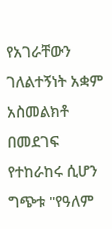የአገራቸውን ገለልተኝነት አቋም አስመልክቶ በመደገፍ የተከራከሩ ሲሆን ግጭቱ "የዓለም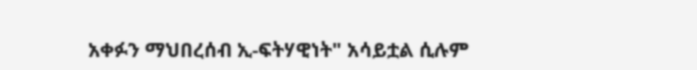አቀፉን ማህበረሰብ ኢ-ፍትሃዊነት" አሳይቷል ሲሉም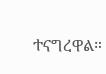ተናግረዋል።